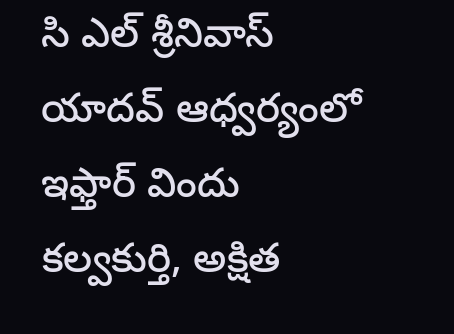సి ఎల్ శ్రీనివాస్ యాదవ్ ఆధ్వర్యంలో ఇఫ్తార్ విందు
కల్వకుర్తి, అక్షిత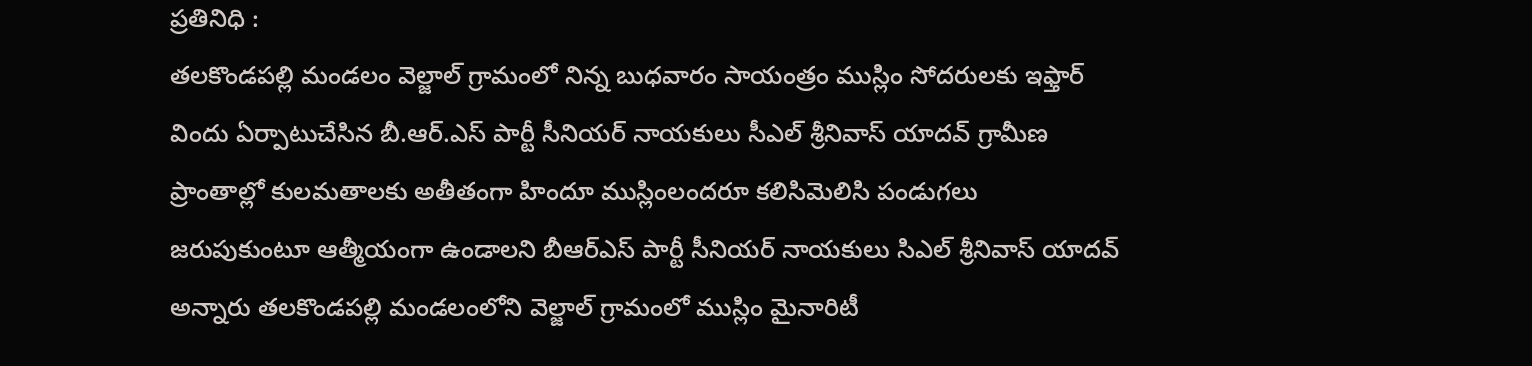ప్రతినిధి :
తలకొండపల్లి మండలం వెల్జాల్ గ్రామంలో నిన్న బుధవారం సాయంత్రం ముస్లిం సోదరులకు ఇఫ్తార్ విందు ఏర్పాటుచేసిన బీ.ఆర్.ఎస్ పార్టీ సీనియర్ నాయకులు సీఎల్ శ్రీనివాస్ యాదవ్ గ్రామీణ ప్రాంతాల్లో కులమతాలకు అతీతంగా హిందూ ముస్లింలందరూ కలిసిమెలిసి పండుగలు జరుపుకుంటూ ఆత్మీయంగా ఉండాలని బీఆర్ఎస్ పార్టీ సీనియర్ నాయకులు సిఎల్ శ్రీనివాస్ యాదవ్ అన్నారు తలకొండపల్లి మండలంలోని వెల్జాల్ గ్రామంలో ముస్లిం మైనారిటీ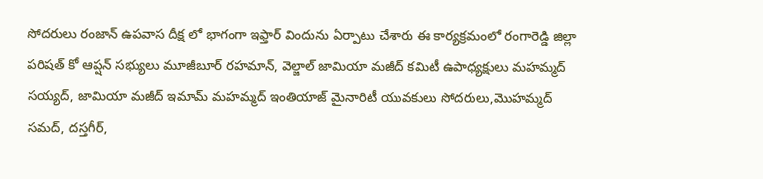సోదరులు రంజాన్ ఉపవాస దీక్ష లో భాగంగా ఇఫ్తార్ విందును ఏర్పాటు చేశారు ఈ కార్యక్రమంలో రంగారెడ్డి జిల్లా పరిషత్ కో ఆప్షన్ సభ్యులు మూజీబూర్ రహమాన్, వెల్జాల్ జామియా మజీద్ కమిటీ ఉపాధ్యక్షులు మహమ్మద్ సయ్యద్, జామియా మజీద్ ఇమామ్ మహమ్మద్ ఇంతియాజ్ మైనారిటీ యువకులు సోదరులు,మొహమ్మద్ సమద్, దస్తగీర్,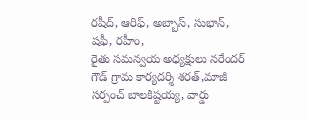రషీద్, ఆరిఫ్, అబ్బాస్, సుభాన్, షఫీ, రహీం,
రైతు సమన్వయ అధ్యక్షులు నరేందర్ గౌడ్ గ్రామ కార్యదర్శి శరత్,మాజీ సర్పంచ్ బాలకిష్టయ్య, వార్డు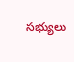సభ్యులు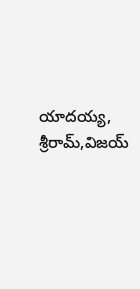యాదయ్య, శ్రీరామ్,విజయ్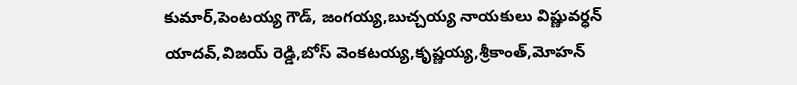కుమార్,పెంటయ్య గౌడ్, జంగయ్య,బుచ్చయ్య నాయకులు విష్ణువర్ధన్ యాదవ్,విజయ్ రెడ్డి,బోస్ వెంకటయ్య,కృష్ణయ్య,శ్రీకాంత్,మోహన్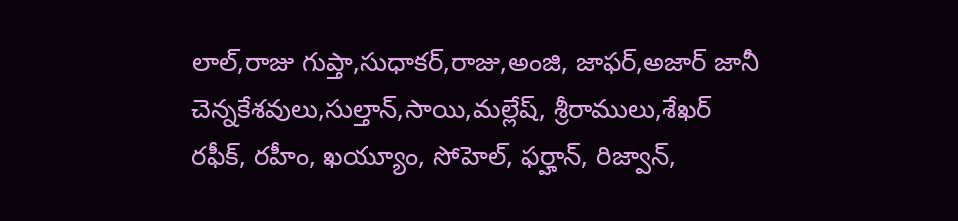లాల్,రాజు గుప్తా,సుధాకర్,రాజు,అంజి, జాఫర్,అజార్ జానీ చెన్నకేశవులు,సుల్తాన్,సాయి,మల్లేష్, శ్రీరాములు,శేఖర్ రఫీక్, రహీం, ఖయ్యూం, సోహెల్, ఫర్హాన్, రిజ్వాన్,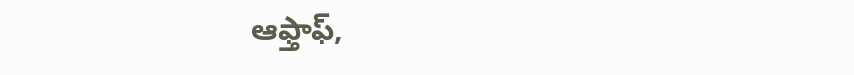ఆఫ్తాఫ్,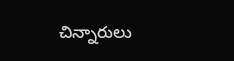చిన్నారులు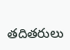తదితరులు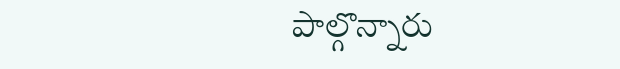పాల్గొన్నారు